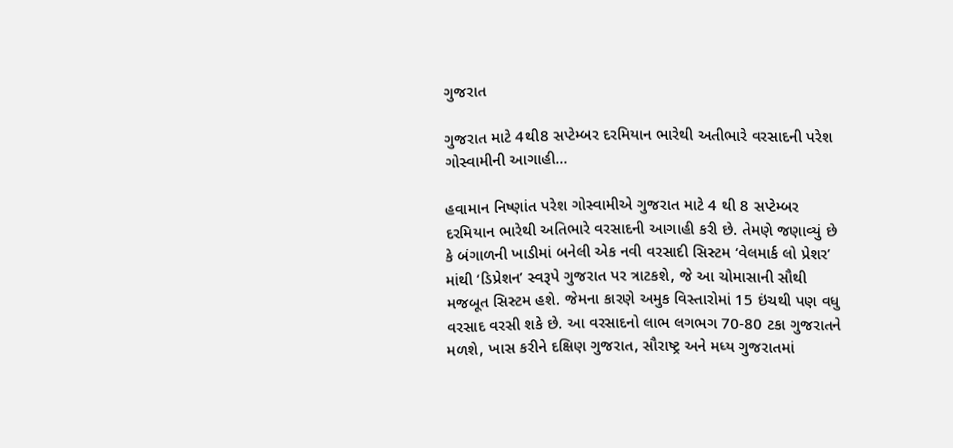ગુજરાત

ગુજરાત માટે 4થી8 સપ્ટેમ્બર દરમિયાન ભારેથી અતીભારે વરસાદની પરેશ ગોસ્વામીની આગાહી…

હવામાન નિષ્ણાંત પરેશ ગોસ્વામીએ ગુજરાત માટે 4 થી 8 સપ્ટેમ્બર દરમિયાન ભારેથી અતિભારે વરસાદની આગાહી કરી છે. તેમણે જણાવ્યું છે કે બંગાળની ખાડીમાં બનેલી એક નવી વરસાદી સિસ્ટમ ‘વેલમાર્ક લો પ્રેશર’ માંથી ‘ડિપ્રેશન’ સ્વરૂપે ગુજરાત પર ત્રાટકશે, જે આ ચોમાસાની સૌથી મજબૂત સિસ્ટમ હશે. જેમના કારણે અમુક વિસ્તારોમાં 15 ઇંચથી પણ વધુ વરસાદ વરસી શકે છે. આ વરસાદનો લાભ લગભગ 70-80 ટકા ગુજરાતને મળશે, ખાસ કરીને દક્ષિણ ગુજરાત, સૌરાષ્ટ્ર અને મધ્ય ગુજરાતમાં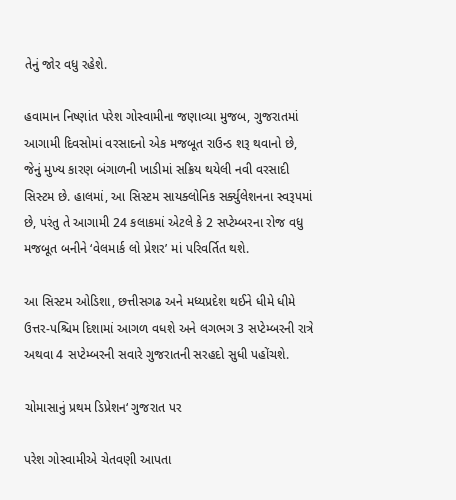તેનું જોર વધુ રહેશે.

હવામાન નિષ્ણાંત પરેશ ગોસ્વામીના જણાવ્યા મુજબ, ગુજરાતમાં આગામી દિવસોમાં વરસાદનો એક મજબૂત રાઉન્ડ શરૂ થવાનો છે, જેનું મુખ્ય કારણ બંગાળની ખાડીમાં સક્રિય થયેલી નવી વરસાદી સિસ્ટમ છે. હાલમાં, આ સિસ્ટમ સાયક્લોનિક સર્ક્યુલેશનના સ્વરૂપમાં છે, પરંતુ તે આગામી 24 કલાકમાં એટલે કે 2 સપ્ટેમ્બરના રોજ વધુ મજબૂત બનીને ‘વેલમાર્ક લો પ્રેશર’ માં પરિવર્તિત થશે.

આ સિસ્ટમ ઓડિશા, છત્તીસગઢ અને મધ્યપ્રદેશ થઈને ધીમે ધીમે ઉત્તર-પશ્ચિમ દિશામાં આગળ વધશે અને લગભગ 3 સપ્ટેમ્બરની રાત્રે અથવા 4 સપ્ટેમ્બરની સવારે ગુજરાતની સરહદો સુધી પહોંચશે.

ચોમાસાનું પ્રથમ ડિપ્રેશન‘ ગુજરાત પર

પરેશ ગોસ્વામીએ ચેતવણી આપતા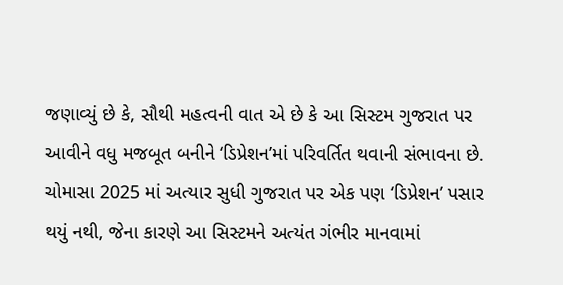જણાવ્યું છે કે, સૌથી મહત્વની વાત એ છે કે આ સિસ્ટમ ગુજરાત પર આવીને વધુ મજબૂત બનીને ‘ડિપ્રેશન’માં પરિવર્તિત થવાની સંભાવના છે. ચોમાસા 2025 માં અત્યાર સુધી ગુજરાત પર એક પણ ‘ડિપ્રેશન’ પસાર થયું નથી, જેના કારણે આ સિસ્ટમને અત્યંત ગંભીર માનવામાં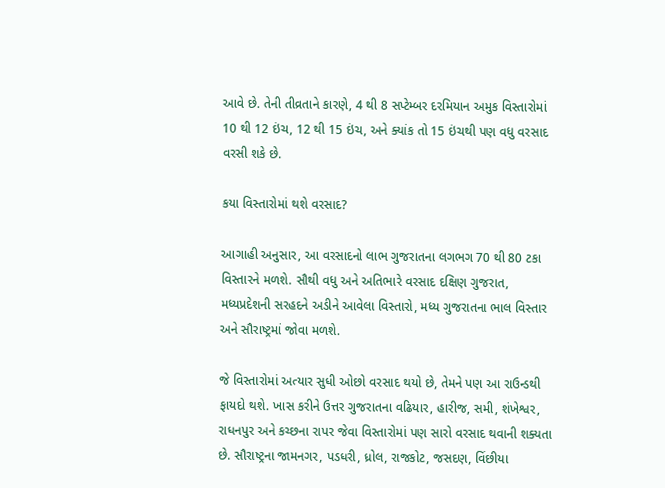આવે છે. તેની તીવ્રતાને કારણે, 4 થી 8 સપ્ટેમ્બર દરમિયાન અમુક વિસ્તારોમાં 10 થી 12 ઇંચ, 12 થી 15 ઇંચ, અને ક્યાંક તો 15 ઇંચથી પણ વધુ વરસાદ વરસી શકે છે.

કયા વિસ્તારોમાં થશે વરસાદ?

આગાહી અનુસાર, આ વરસાદનો લાભ ગુજરાતના લગભગ 70 થી 80 ટકા વિસ્તારને મળશે. સૌથી વધુ અને અતિભારે વરસાદ દક્ષિણ ગુજરાત, મધ્યપ્રદેશની સરહદને અડીને આવેલા વિસ્તારો, મધ્ય ગુજરાતના ભાલ વિસ્તાર અને સૌરાષ્ટ્રમાં જોવા મળશે.

જે વિસ્તારોમાં અત્યાર સુધી ઓછો વરસાદ થયો છે, તેમને પણ આ રાઉન્ડથી ફાયદો થશે. ખાસ કરીને ઉત્તર ગુજરાતના વઢિયાર, હારીજ, સમી, શંખેશ્વર, રાધનપુર અને કચ્છના રાપર જેવા વિસ્તારોમાં પણ સારો વરસાદ થવાની શક્યતા છે. સૌરાષ્ટ્રના જામનગર, પડધરી, ધ્રોલ, રાજકોટ, જસદણ, વિંછીયા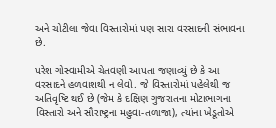અને ચોટીલા જેવા વિસ્તારોમાં પણ સારા વરસાદની સંભાવના છે.

પરેશ ગોસ્વામીએ ચેતવણી આપતા જણાવ્યું છે કે આ વરસાદને હળવાશથી ન લેવો. જે વિસ્તારોમાં પહેલેથી જ અતિવૃષ્ટિ થઈ છે (જેમ કે દક્ષિણ ગુજરાતના મોટાભાગના વિસ્તારો અને સૌરાષ્ટ્રના મહુવા-તળાજા), ત્યાંના ખેડૂતોએ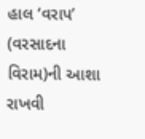હાલ ‘વરાપ’ (વરસાદના વિરામ)ની આશા રાખવી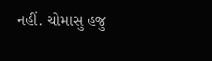નહીં. ચોમાસુ હજુ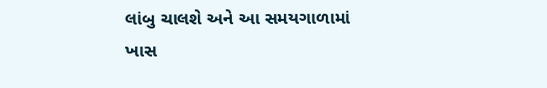લાંબુ ચાલશે અને આ સમયગાળામાં ખાસ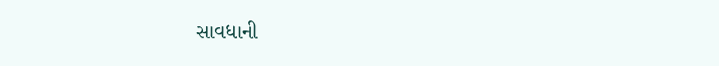સાવધાની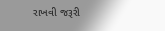રાખવી જરૂરી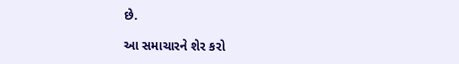છે.

આ સમાચારને શેર કરો